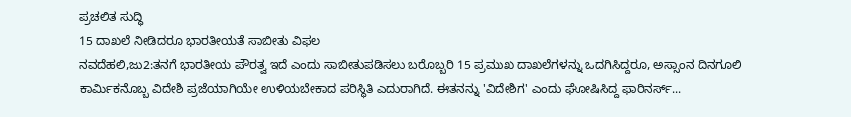ಪ್ರಚಲಿತ ಸುದ್ಧಿ
15 ದಾಖಲೆ ನೀಡಿದರೂ ಭಾರತೀಯತೆ ಸಾಬೀತು ವಿಫಲ
ನವದೆಹಲಿ,ಜು2:ತನಗೆ ಭಾರತೀಯ ಪೌರತ್ವ ಇದೆ ಎಂದು ಸಾಬೀತುಪಡಿಸಲು ಬರೊಬ್ಬರಿ 15 ಪ್ರಮುಖ ದಾಖಲೆಗಳನ್ನು ಒದಗಿಸಿದ್ದರೂ, ಅಸ್ಸಾಂನ ದಿನಗೂಲಿ ಕಾರ್ಮಿಕನೊಬ್ಬ ವಿದೇಶಿ ಪ್ರಜೆಯಾಗಿಯೇ ಉಳಿಯಬೇಕಾದ ಪರಿಸ್ಥಿತಿ ಎದುರಾಗಿದೆ. ಈತನನ್ನು 'ವಿದೇಶಿಗ' ಎಂದು ಘೋಷಿಸಿದ್ದ ಫಾರಿನರ್ಸ್...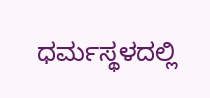ಧರ್ಮಸ್ಥಳದಲ್ಲಿ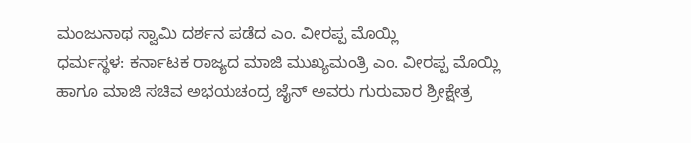ಮಂಜುನಾಥ ಸ್ವಾಮಿ ದರ್ಶನ ಪಡೆದ ಎಂ. ವೀರಪ್ಪ ಮೊಯ್ಲಿ
ಧರ್ಮಸ್ಥಳ: ಕರ್ನಾಟಕ ರಾಜ್ಯದ ಮಾಜಿ ಮುಖ್ಯಮಂತ್ರಿ ಎಂ. ವೀರಪ್ಪ ಮೊಯ್ಲಿ ಹಾಗೂ ಮಾಜಿ ಸಚಿವ ಅಭಯಚಂದ್ರ ಜೈನ್ ಅವರು ಗುರುವಾರ ಶ್ರೀಕ್ಷೇತ್ರ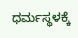ಧರ್ಮಸ್ಥಳಕ್ಕೆ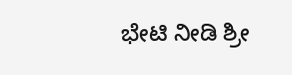ಭೇಟಿ ನೀಡಿ ಶ್ರೀ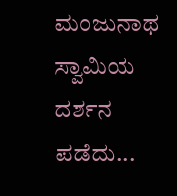ಮಂಜುನಾಥ ಸ್ವಾಮಿಯ ದರ್ಶನ ಪಡೆದು...